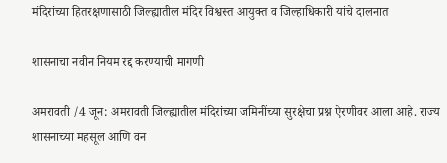मंदिरांच्या हितरक्षणासाठी जिल्ह्यातील मंदिर विश्वस्त आयुक्त व जिल्हाधिकारी यांचे दालनात

शासनाचा नवीन नियम रद्द करण्याची मागणी

अमरावती /4 जून: अमरावती जिल्ह्यातील मंदिरांच्या जमिनींच्या सुरक्षेचा प्रश्न ऐरणीवर आला आहे. राज्य शासनाच्या महसूल आणि वन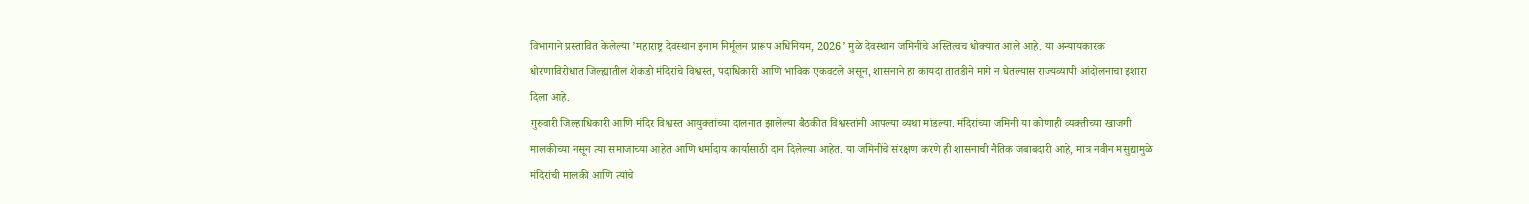विभागाने प्रस्तावित केलेल्या ’महाराष्ट्र देवस्थान इनाम निर्मूलन प्रारूप अधिनियम, 2026’ मुळे देवस्थान जमिनींचे अस्तित्वच धोक्यात आले आहे. या अन्यायकारक धोरणाविरोधात जिल्ह्यातील शेकडो मंदिरांचे विश्वस्त, पदाधिकारी आणि भाविक एकवटले असून, शासनाने हा कायदा तातडीने मागे न घेतल्यास राज्यव्यापी आंदोलनाचा इशारा दिला आहे.
गुरुवारी जिल्हाधिकारी आणि मंदिर विश्वस्त आयुक्तांच्या दालनात झालेल्या बैठकीत विश्वस्तांनी आपल्या व्यथा मांडल्या. मंदिरांच्या जमिनी या कोणाही व्यक्तीच्या खाजगी मालकीच्या नसून त्या समाजाच्या आहेत आणि धर्मादाय कार्यासाठी दान दिलेल्या आहेत. या जमिनींचे संरक्षण करणे ही शासनाची नैतिक जबाबदारी आहे, मात्र नवीन मसुद्यामुळे मंदिरांची मालकी आणि त्यांचे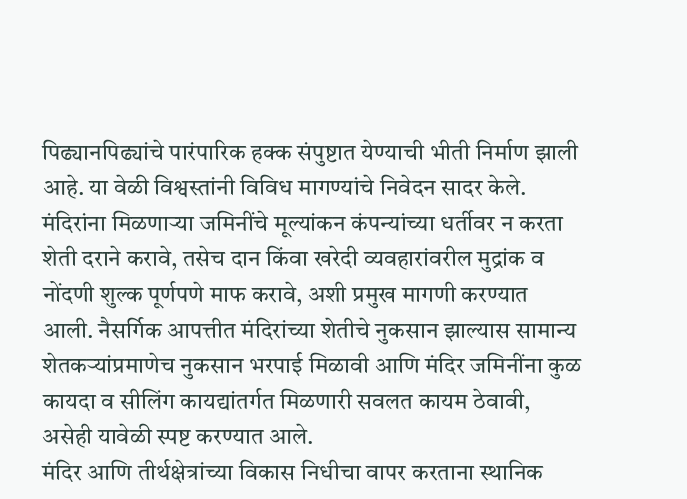पिढ्यानपिढ्यांचे पारंपारिक हक्क संपुष्टात येण्याची भीती निर्माण झाली आहे. या वेळी विश्वस्तांनी विविध मागण्यांचे निवेदन सादर केले. मंदिरांना मिळणार्‍या जमिनींचे मूल्यांकन कंपन्यांच्या धर्तीवर न करता शेती दराने करावे, तसेच दान किंवा खरेदी व्यवहारांवरील मुद्रांक व नोंदणी शुल्क पूर्णपणे माफ करावे, अशी प्रमुख मागणी करण्यात आली. नैसर्गिक आपत्तीत मंदिरांच्या शेतीचे नुकसान झाल्यास सामान्य शेतकर्‍यांप्रमाणेच नुकसान भरपाई मिळावी आणि मंदिर जमिनींना कुळ कायदा व सीलिंग कायद्यांतर्गत मिळणारी सवलत कायम ठेवावी, असेही यावेळी स्पष्ट करण्यात आले.
मंदिर आणि तीर्थक्षेत्रांच्या विकास निधीचा वापर करताना स्थानिक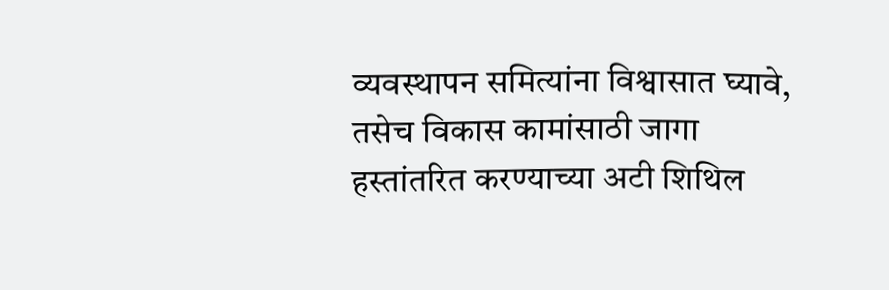व्यवस्थापन समित्यांना विश्वासात घ्यावे, तसेच विकास कामांसाठी जागा हस्तांतरित करण्याच्या अटी शिथिल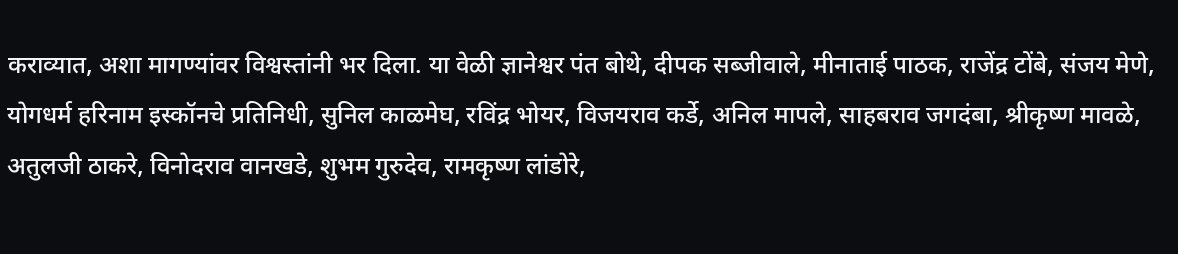कराव्यात, अशा मागण्यांवर विश्वस्तांनी भर दिला. या वेळी ज्ञानेश्वर पंत बोथे, दीपक सब्जीवाले, मीनाताई पाठक, राजेंद्र टोंबे, संजय मेणे, योगधर्म हरिनाम इस्कॉनचे प्रतिनिधी, सुनिल काळमेघ, रविंद्र भोयर, विजयराव कर्डे, अनिल मापले, साहबराव जगदंबा, श्रीकृष्ण मावळे, अतुलजी ठाकरे, विनोदराव वानखडे, शुभम गुरुदेव, रामकृष्ण लांडोरे,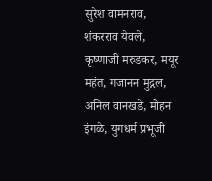सुरेश वामनराव, शंकरराव येवले, कृष्णाजी मरुडकर, मयूर महंत, गजानन मुद्गल, अनिल वानखडे, मोहन इंगळे, युगधर्म प्रभूजी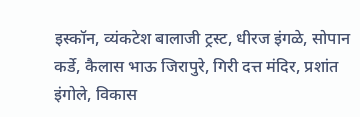इस्कॉन, व्यंकटेश बालाजी ट्रस्ट, धीरज इंगळे, सोपान कर्डे, कैलास भाऊ जिरापुरे, गिरी दत्त मंदिर, प्रशांत इंगोले, विकास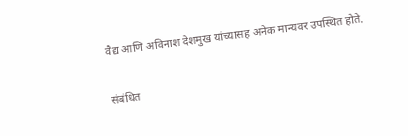वैद्य आणि अविनाश देशमुख यांच्यासह अनेक मान्यवर उपस्थित होते.

संबंधित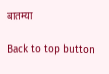बातम्या

Back to top button